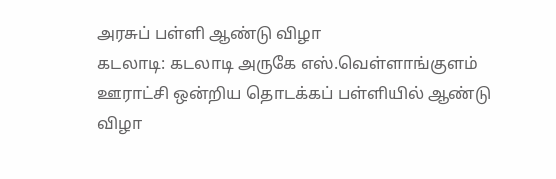அரசுப் பள்ளி ஆண்டு விழா
கடலாடி: கடலாடி அருகே எஸ்.வெள்ளாங்குளம் ஊராட்சி ஒன்றிய தொடக்கப் பள்ளியில் ஆண்டு விழா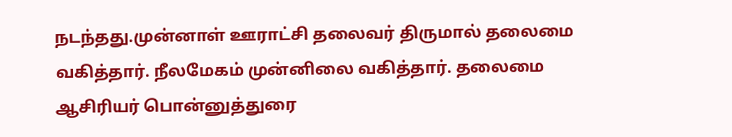நடந்தது.முன்னாள் ஊராட்சி தலைவர் திருமால் தலைமை வகித்தார். நீலமேகம் முன்னிலை வகித்தார். தலைமை ஆசிரியர் பொன்னுத்துரை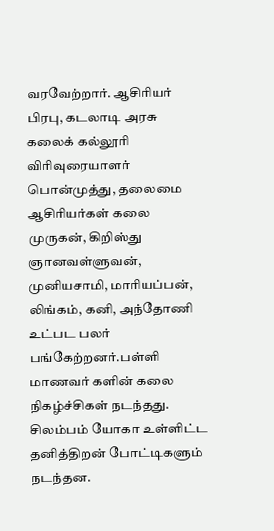வரவேற்றார். ஆசிரியர் பிரபு, கடலாடி அரசு கலைக் கல்லூரி விரிவுரையாளர் பொன்முத்து, தலைமை ஆசிரியர்கள் கலை முருகன், கிறிஸ்து ஞானவள்ளுவன், முனியசாமி, மாரியப்பன், லிங்கம், கனி, அந்தோணி உட்பட பலர் பங்கேற்றனர்.பள்ளி மாணவர் களின் கலை நிகழ்ச்சிகள் நடந்தது. சிலம்பம் யோகா உள்ளிட்ட தனித்திறன் போட்டிகளும் நடந்தன.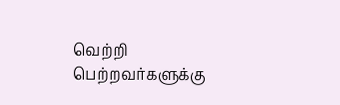வெற்றி பெற்றவர்களுக்கு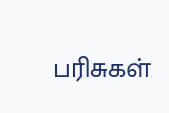பரிசுகள்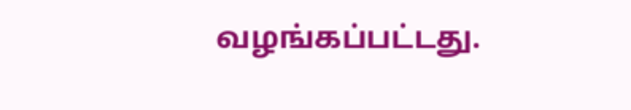வழங்கப்பட்டது.